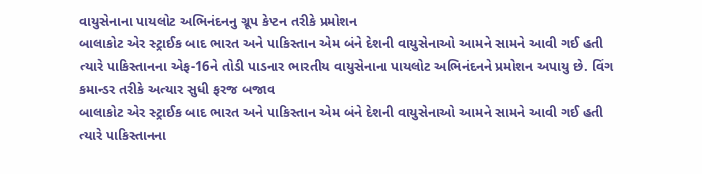વાયુસેનાના પાયલોટ અભિનંદનનુ ગ્રૂપ કેપ્ટન તરીકે પ્રમોશન
બાલાકોટ એર સ્ટ્રાઈક બાદ ભારત અને પાકિસ્તાન એમ બંને દેશની વાયુસેનાઓ આમને સામને આવી ગઈ હતી ત્યારે પાકિસ્તાનના એફ-16ને તોડી પાડનાર ભારતીય વાયુસેનાના પાયલોટ અભિનંદનને પ્રમોશન અપાયુ છે. વિંગ કમાન્ડર તરીકે અત્યાર સુધી ફરજ બજાવ
બાલાકોટ એર સ્ટ્રાઈક બાદ ભારત અને પાકિસ્તાન એમ બંને દેશની વાયુસેનાઓ આમને સામને આવી ગઈ હતી ત્યારે પાકિસ્તાનના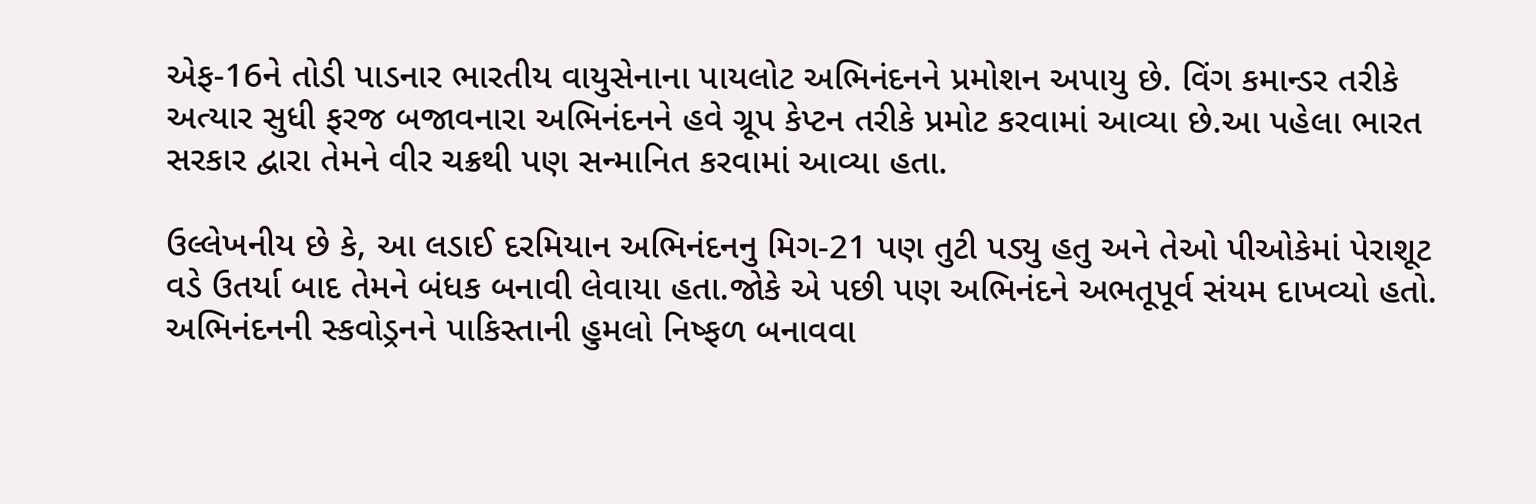એફ-16ને તોડી પાડનાર ભારતીય વાયુસેનાના પાયલોટ અભિનંદનને પ્રમોશન અપાયુ છે. વિંગ કમાન્ડર તરીકે અત્યાર સુધી ફરજ બજાવનારા અભિનંદનને હવે ગ્રૂપ કેપ્ટન તરીકે પ્રમોટ કરવામાં આવ્યા છે.આ પહેલા ભારત સરકાર દ્વારા તેમને વીર ચક્રથી પણ સન્માનિત કરવામાં આવ્યા હતા.

ઉલ્લેખનીય છે કે, આ લડાઈ દરમિયાન અભિનંદનનુ મિગ-21 પણ તુટી પડ્યુ હતુ અને તેઓ પીઓકેમાં પેરાશૂટ વડે ઉતર્યા બાદ તેમને બંધક બનાવી લેવાયા હતા.જોકે એ પછી પણ અભિનંદને અભતૂપૂર્વ સંયમ દાખવ્યો હતો.
અભિનંદનની સ્કવોડ્રનને પાકિસ્તાની હુમલો નિષ્ફળ બનાવવા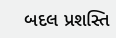બદલ પ્રશસ્તિ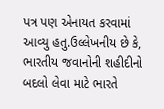પત્ર પણ એનાયત કરવામાં આવ્યુ હતુ.ઉલ્લેખનીય છે કે, ભારતીય જવાનોની શહીદીનો બદલો લેવા માટે ભારતે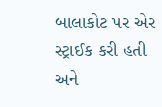બાલાકોટ પર એર સ્ટ્રાઈક કરી હતી અને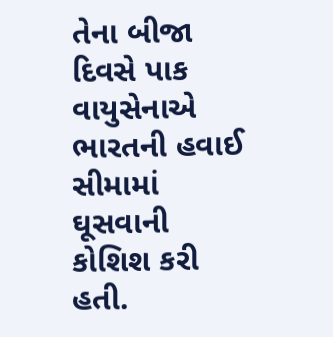તેના બીજા દિવસે પાક વાયુસેનાએ ભારતની હવાઈ સીમામાં ઘૂસવાની કોશિશ કરી હતી.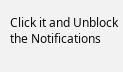Click it and Unblock the Notifications